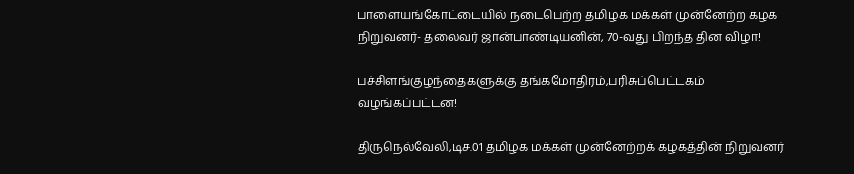பாளையங்கோட்டையில் நடைபெற்ற தமிழக மக்கள் முன்னேற்ற கழக நிறுவனர்- தலைவர் ஜான்பாண்டியனின், 70-வது பிறந்த தின விழா!

பச்சிளங்குழந்தைகளுக்கு தங்கமோதிரம்,பரிசுப்பெட்டகம் வழங்கப்பட்டன!

திருநெல்வேலி,டிச.01 தமிழக மக்கள் முன்னேற்றக் கழகத்தின் நிறுவனர்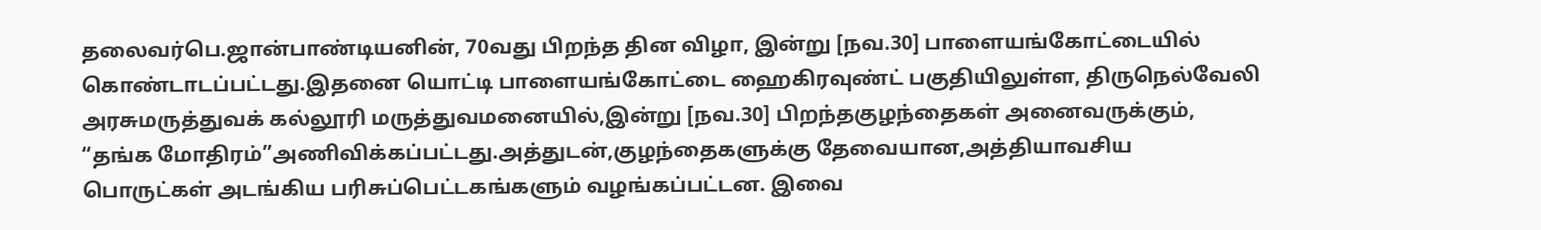தலைவர்பெ.ஜான்பாண்டியனின், 70வது பிறந்த தின விழா, இன்று [நவ.30] பாளையங்கோட்டையில் கொண்டாடப்பட்டது.இதனை யொட்டி பாளையங்கோட்டை ஹைகிரவுண்ட் பகுதியிலுள்ள, திருநெல்வேலி அரசுமருத்துவக் கல்லூரி மருத்துவமனையில்,இன்று [நவ.30] பிறந்தகுழந்தைகள் அனைவருக்கும், “தங்க மோதிரம்”அணிவிக்கப்பட்டது.அத்துடன்,குழந்தைகளுக்கு தேவையான,அத்தியாவசிய பொருட்கள் அடங்கிய பரிசுப்பெட்டகங்களும் வழங்கப்பட்டன. இவை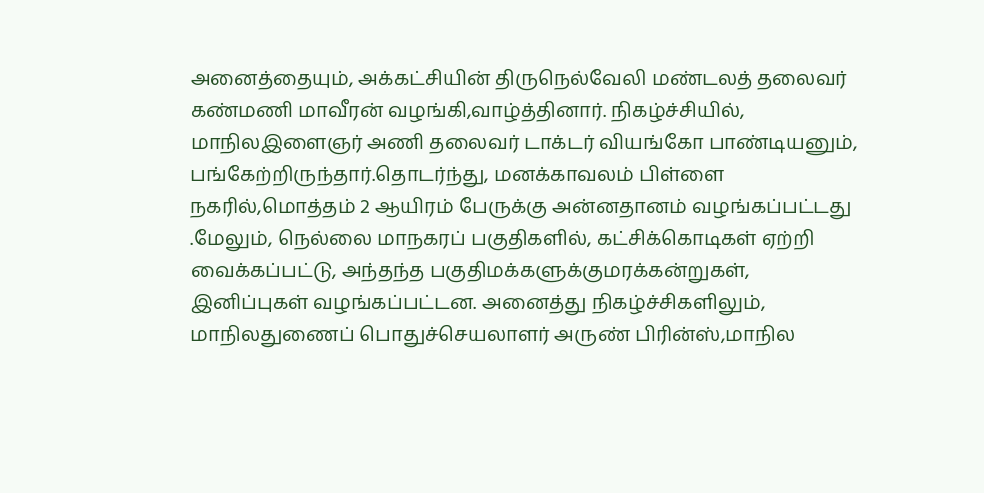அனைத்தையும், அக்கட்சியின் திருநெல்வேலி மண்டலத் தலைவர் கண்மணி மாவீரன் வழங்கி,வாழ்த்தினார். நிகழ்ச்சியில், மாநிலஇளைஞர் அணி தலைவர் டாக்டர் வியங்கோ பாண்டியனும், பங்கேற்றிருந்தார்.தொடர்ந்து, மனக்காவலம் பிள்ளை நகரில்,மொத்தம் 2 ஆயிரம் பேருக்கு அன்னதானம் வழங்கப்பட்டது .மேலும், நெல்லை மாநகரப் பகுதிகளில், கட்சிக்கொடிகள் ஏற்றி வைக்கப்பட்டு, அந்தந்த பகுதிமக்களுக்குமரக்கன்றுகள், இனிப்புகள் வழங்கப்பட்டன. அனைத்து நிகழ்ச்சிகளிலும், மாநிலதுணைப் பொதுச்செயலாளர் அருண் பிரின்ஸ்,மாநில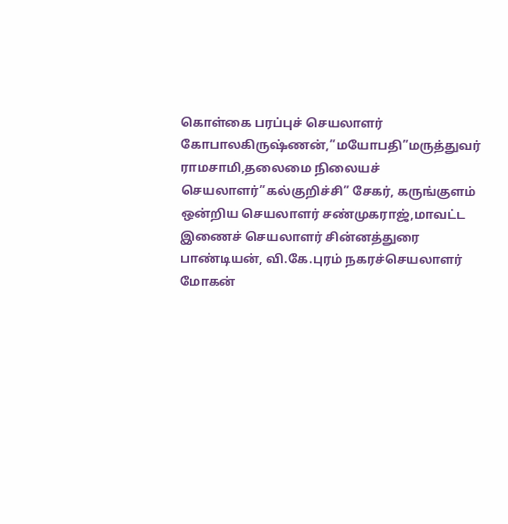கொள்கை பரப்புச் செயலாளர் கோபாலகிருஷ்ணன்,”மயோபதி”மருத்துவர் ராமசாமி,தலைமை நிலையச் செயலாளர்”கல்குறிச்சி” சேகர், கருங்குளம் ஒன்றிய செயலாளர் சண்முகராஜ்,மாவட்ட இணைச் செயலாளர் சின்னத்துரை பாண்டியன், வி.கே.புரம் நகரச்செயலாளர் மோகன்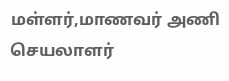மள்ளர்,மாணவர் அணி செயலாளர்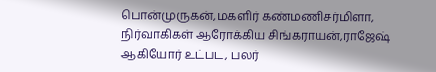பொன்முருகன்,மகளிர் கண்மணிசர்மிளா, நிர்வாகிகள் ஆரோக்கிய சிங்கராயன்,ராஜேஷ் ஆகியோர் உட்பட, பலர்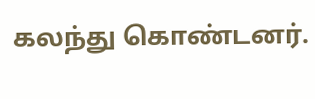கலந்து கொண்டனர்.